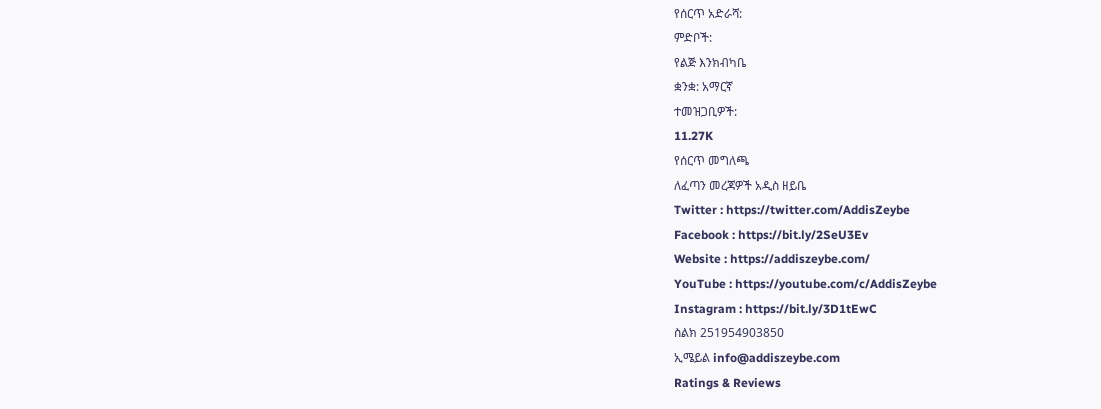የሰርጥ አድራሻ:
ምድቦች:
የልጅ እንክብካቤ
ቋንቋ: አማርኛ
ተመዝጋቢዎች:
11.27K
የሰርጥ መግለጫ
ለፈጣን መረጃዎች አዲስ ዘይቤ
Twitter : https://twitter.com/AddisZeybe
Facebook : https://bit.ly/2SeU3Ev
Website : https://addiszeybe.com/
YouTube : https://youtube.com/c/AddisZeybe
Instagram : https://bit.ly/3D1tEwC
ስልክ 251954903850
ኢሜይል info@addiszeybe.com
Ratings & Reviews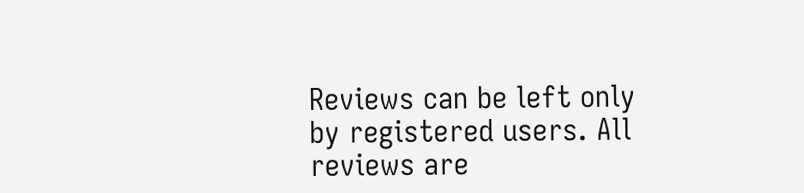Reviews can be left only by registered users. All reviews are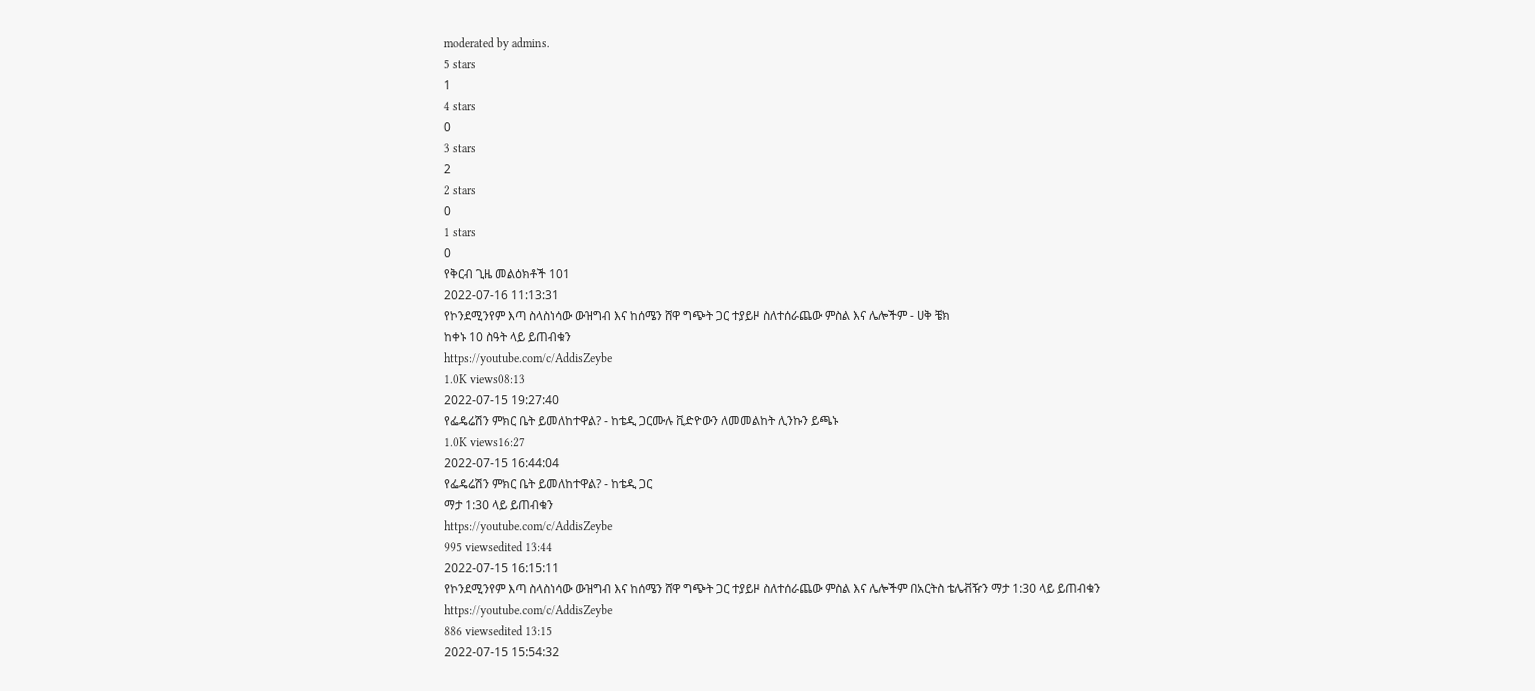moderated by admins.
5 stars
1
4 stars
0
3 stars
2
2 stars
0
1 stars
0
የቅርብ ጊዜ መልዕክቶች 101
2022-07-16 11:13:31
የኮንደሚንየም እጣ ስላስነሳው ውዝግብ እና ከሰሜን ሸዋ ግጭት ጋር ተያይዞ ስለተሰራጨው ምስል እና ሌሎችም - ሀቅ ቼክ
ከቀኑ 10 ስዓት ላይ ይጠብቁን
https://youtube.com/c/AddisZeybe
1.0K views08:13
2022-07-15 19:27:40
የፌዴሬሽን ምክር ቤት ይመለከተዋል? - ከቴዲ ጋርሙሉ ቪድዮውን ለመመልከት ሊንኩን ይጫኑ
1.0K views16:27
2022-07-15 16:44:04
የፌዴሬሽን ምክር ቤት ይመለከተዋል? - ከቴዲ ጋር
ማታ 1:30 ላይ ይጠብቁን
https://youtube.com/c/AddisZeybe
995 viewsedited 13:44
2022-07-15 16:15:11
የኮንደሚንየም እጣ ስላስነሳው ውዝግብ እና ከሰሜን ሸዋ ግጭት ጋር ተያይዞ ስለተሰራጨው ምስል እና ሌሎችም በአርትስ ቴሌቭዥን ማታ 1:30 ላይ ይጠብቁን
https://youtube.com/c/AddisZeybe
886 viewsedited 13:15
2022-07-15 15:54:32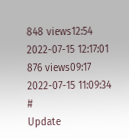848 views12:54
2022-07-15 12:17:01
876 views09:17
2022-07-15 11:09:34
#
Update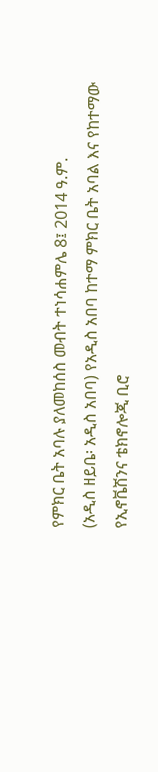የምክር ቤት አባሉ ያለመከሰስ መብት ተነሳሐምሌ 8፤ 2014 ዓ.ም.
(አዲስ ዘይቤ፡ አዲስ አበባ) የአዲስ አበባ ከተማ ምክር ቤት አባል እና የከተማው የኢኖቬሽንና ቴክኖሎጂ ቢሮ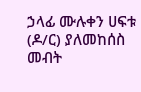ኃላፊ ሙሉቀን ሀፍቱ (ዶ/ር) ያለመከሰስ መብት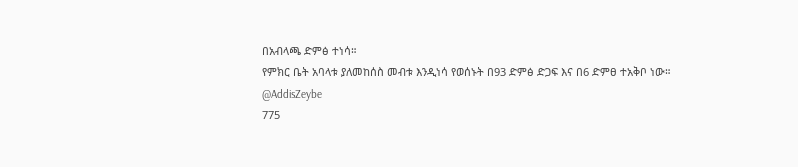በአብላጫ ድምፅ ተነሳ።
የምክር ቤት አባላቱ ያለመከሰስ መብቱ እንዲነሳ የወሰኑት በ93 ድምፅ ድጋፍ እና በ6 ድምፀ ተአቅቦ ነው።
@AddisZeybe
775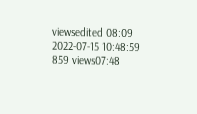viewsedited 08:09
2022-07-15 10:48:59
859 views07:48